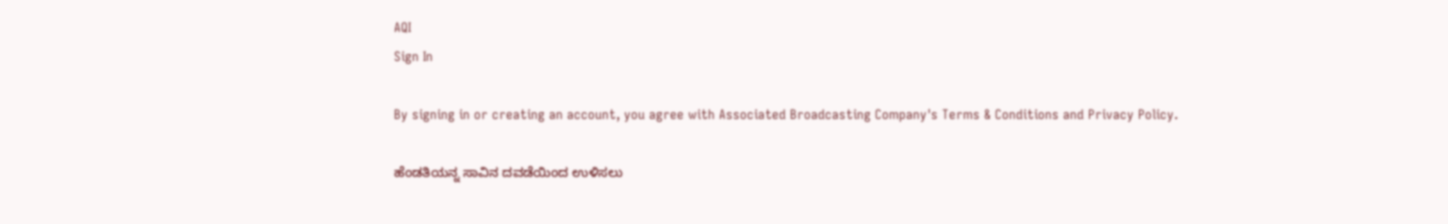AQI
Sign In

By signing in or creating an account, you agree with Associated Broadcasting Company's Terms & Conditions and Privacy Policy.

ಹೆಂಡತಿಯನ್ನ ಸಾವಿನ ದವಡೆಯಿಂದ ಉಳಿಸಲು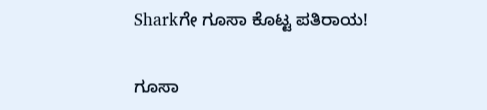Sharkಗೇ ಗೂಸಾ ಕೊಟ್ಟ ಪತಿರಾಯ!

ಗೂಸಾ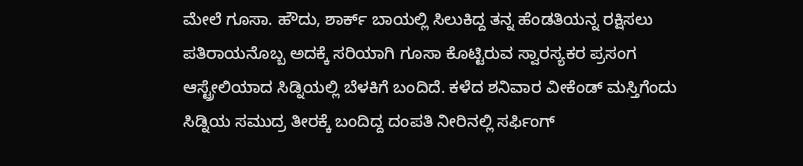ಮೇಲೆ ಗೂಸಾ. ಹೌದು, ಶಾರ್ಕ್ ಬಾಯಲ್ಲಿ ಸಿಲುಕಿದ್ದ ತನ್ನ ಹೆಂಡತಿಯನ್ನ ರಕ್ಷಿಸಲು ಪತಿರಾಯನೊಬ್ಬ ಅದಕ್ಕೆ ಸರಿಯಾಗಿ ಗೂಸಾ ಕೊಟ್ಟಿರುವ ಸ್ವಾರಸ್ಯಕರ ಪ್ರಸಂಗ ಆಸ್ಟ್ರೇಲಿಯಾದ ಸಿಡ್ನಿಯಲ್ಲಿ ಬೆಳಕಿಗೆ ಬಂದಿದೆ. ಕಳೆದ ಶನಿವಾರ ವೀಕೆಂಡ್ ಮಸ್ತಿಗೆಂದು ಸಿಡ್ನಿಯ ಸಮುದ್ರ ತೀರಕ್ಕೆ ಬಂದಿದ್ದ ದಂಪತಿ ನೀರಿನಲ್ಲಿ ಸರ್ಫಿಂಗ್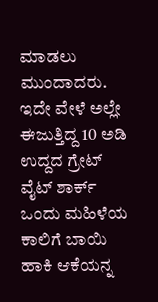ಮಾಡಲು ಮುಂದಾದರು. ಇದೇ ವೇಳೆ ಅಲ್ಲೇ ಈಜುತ್ತಿದ್ದ 10 ಅಡಿ ಉದ್ದದ ಗ್ರೇಟ್ ವೈಟ್ ಶಾರ್ಕ್ ಒಂದು ಮಹಿಳೆಯ ಕಾಲಿಗೆ ಬಾಯಿ ಹಾಕಿ ಆಕೆಯನ್ನ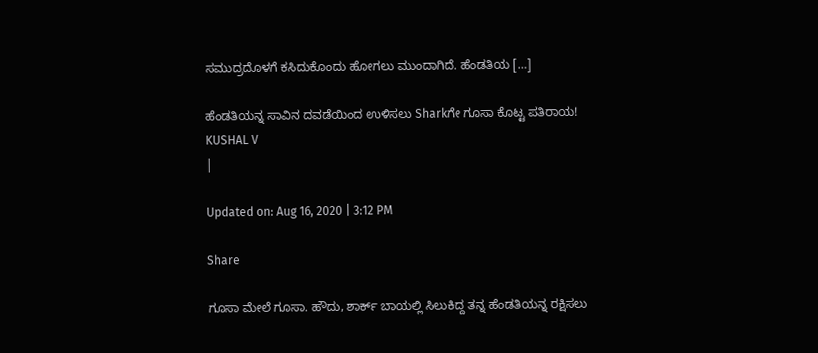ಸಮುದ್ರದೊಳಗೆ ಕಸಿದುಕೊಂದು ಹೋಗಲು ಮುಂದಾಗಿದೆ. ಹೆಂಡತಿಯ […]

ಹೆಂಡತಿಯನ್ನ ಸಾವಿನ ದವಡೆಯಿಂದ ಉಳಿಸಲು Sharkಗೇ ಗೂಸಾ ಕೊಟ್ಟ ಪತಿರಾಯ!
KUSHAL V
|

Updated on: Aug 16, 2020 | 3:12 PM

Share

ಗೂಸಾ ಮೇಲೆ ಗೂಸಾ. ಹೌದು, ಶಾರ್ಕ್ ಬಾಯಲ್ಲಿ ಸಿಲುಕಿದ್ದ ತನ್ನ ಹೆಂಡತಿಯನ್ನ ರಕ್ಷಿಸಲು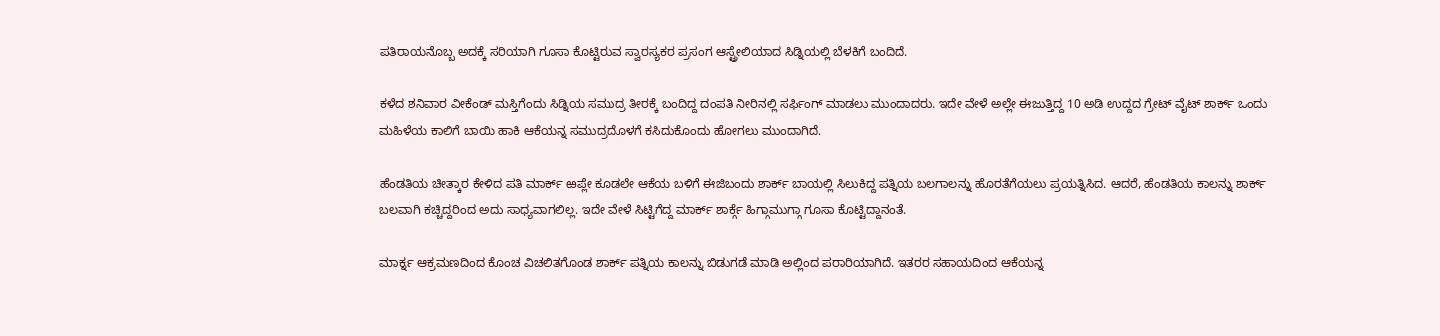ಪತಿರಾಯನೊಬ್ಬ ಅದಕ್ಕೆ ಸರಿಯಾಗಿ ಗೂಸಾ ಕೊಟ್ಟಿರುವ ಸ್ವಾರಸ್ಯಕರ ಪ್ರಸಂಗ ಆಸ್ಟ್ರೇಲಿಯಾದ ಸಿಡ್ನಿಯಲ್ಲಿ ಬೆಳಕಿಗೆ ಬಂದಿದೆ.

ಕಳೆದ ಶನಿವಾರ ವೀಕೆಂಡ್ ಮಸ್ತಿಗೆಂದು ಸಿಡ್ನಿಯ ಸಮುದ್ರ ತೀರಕ್ಕೆ ಬಂದಿದ್ದ ದಂಪತಿ ನೀರಿನಲ್ಲಿ ಸರ್ಫಿಂಗ್ ಮಾಡಲು ಮುಂದಾದರು. ಇದೇ ವೇಳೆ ಅಲ್ಲೇ ಈಜುತ್ತಿದ್ದ 10 ಅಡಿ ಉದ್ದದ ಗ್ರೇಟ್ ವೈಟ್ ಶಾರ್ಕ್ ಒಂದು ಮಹಿಳೆಯ ಕಾಲಿಗೆ ಬಾಯಿ ಹಾಕಿ ಆಕೆಯನ್ನ ಸಮುದ್ರದೊಳಗೆ ಕಸಿದುಕೊಂದು ಹೋಗಲು ಮುಂದಾಗಿದೆ.

ಹೆಂಡತಿಯ ಚೀತ್ಕಾರ ಕೇಳಿದ ಪತಿ ಮಾರ್ಕ್ ಱಪ್ಲೇ ಕೂಡಲೇ ಆಕೆಯ ಬಳಿಗೆ ಈಜಿಬಂದು ಶಾರ್ಕ್ ಬಾಯಲ್ಲಿ ಸಿಲುಕಿದ್ದ ಪತ್ನಿಯ ಬಲಗಾಲನ್ನು ಹೊರತೆಗೆಯಲು ಪ್ರಯತ್ನಿಸಿದ. ಆದರೆ, ಹೆಂಡತಿಯ ಕಾಲನ್ನು ಶಾರ್ಕ್ ಬಲವಾಗಿ ಕಚ್ಚಿದ್ದರಿಂದ ಅದು ಸಾಧ್ಯವಾಗಲಿಲ್ಲ. ಇದೇ ವೇಳೆ ಸಿಟ್ಟಿಗೆದ್ದ ಮಾರ್ಕ್ ಶಾರ್ಕ್ಗೆ ಹಿಗ್ಗಾಮುಗ್ಗಾ ಗೂಸಾ ಕೊಟ್ಟಿದ್ದಾನಂತೆ.

ಮಾರ್ಕ್ನ ಆಕ್ರಮಣದಿಂದ ಕೊಂಚ ವಿಚಲಿತಗೊಂಡ ಶಾರ್ಕ್ ಪತ್ನಿಯ ಕಾಲನ್ನು ಬಿಡುಗಡೆ ಮಾಡಿ ಅಲ್ಲಿಂದ ಪರಾರಿಯಾಗಿದೆ. ಇತರರ ಸಹಾಯದಿಂದ ಆಕೆಯನ್ನ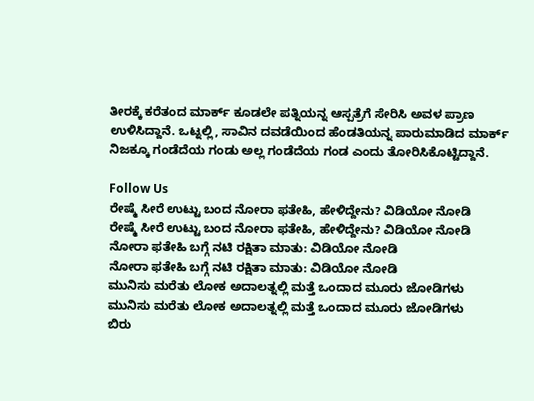ತೀರಕ್ಕೆ ಕರೆತಂದ ಮಾರ್ಕ್ ಕೂಡಲೇ ಪತ್ನಿಯನ್ನ ಆಸ್ಪತ್ರೆಗೆ ಸೇರಿಸಿ ಅವಳ ಪ್ರಾಣ ಉಳಿಸಿದ್ದಾನೆ. ಒಟ್ನಲ್ಲಿ, ಸಾವಿನ ದವಡೆಯಿಂದ ಹೆಂಡತಿಯನ್ನ ಪಾರುಮಾಡಿದ ಮಾರ್ಕ್ ನಿಜಕ್ಕೂ ಗಂಡೆದೆಯ ಗಂಡು ಅಲ್ಲ ಗಂಡೆದೆಯ ಗಂಡ ಎಂದು ತೋರಿಸಿಕೊಟ್ಟಿದ್ದಾನೆ.

Follow Us
ರೇಷ್ಮೆ ಸೀರೆ ಉಟ್ಟು ಬಂದ ನೋರಾ ಫತೇಹಿ, ಹೇಳಿದ್ದೇನು? ವಿಡಿಯೋ ನೋಡಿ
ರೇಷ್ಮೆ ಸೀರೆ ಉಟ್ಟು ಬಂದ ನೋರಾ ಫತೇಹಿ, ಹೇಳಿದ್ದೇನು? ವಿಡಿಯೋ ನೋಡಿ
ನೋರಾ ಫತೇಹಿ ಬಗ್ಗೆ ನಟಿ ರಕ್ಷಿತಾ ಮಾತು: ವಿಡಿಯೋ ನೋಡಿ
ನೋರಾ ಫತೇಹಿ ಬಗ್ಗೆ ನಟಿ ರಕ್ಷಿತಾ ಮಾತು: ವಿಡಿಯೋ ನೋಡಿ
ಮುನಿಸು ಮರೆತು ಲೋಕ ಅದಾಲತ್ನಲ್ಲಿ ಮತ್ತೆ ಒಂದಾದ ಮೂರು ಜೋಡಿಗಳು
ಮುನಿಸು ಮರೆತು ಲೋಕ ಅದಾಲತ್ನಲ್ಲಿ ಮತ್ತೆ ಒಂದಾದ ಮೂರು ಜೋಡಿಗಳು
ಬಿರು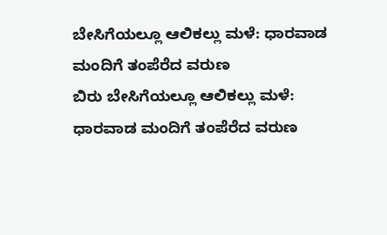ಬೇಸಿಗೆಯಲ್ಲೂ ಆಲಿಕಲ್ಲು ಮಳೆ: ಧಾರವಾಡ ಮಂದಿಗೆ ತಂಪೆರೆದ ವರುಣ
ಬಿರು ಬೇಸಿಗೆಯಲ್ಲೂ ಆಲಿಕಲ್ಲು ಮಳೆ: ಧಾರವಾಡ ಮಂದಿಗೆ ತಂಪೆರೆದ ವರುಣ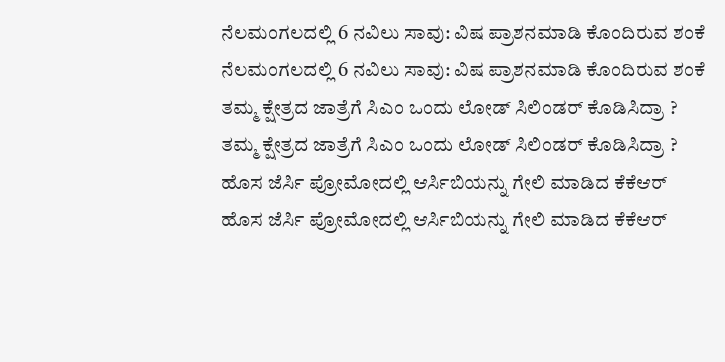ನೆಲಮಂಗಲದಲ್ಲಿ 6 ನವಿಲು ಸಾವು: ವಿಷ ಪ್ರಾಶನಮಾಡಿ ಕೊಂದಿರುವ ಶಂಕೆ
ನೆಲಮಂಗಲದಲ್ಲಿ 6 ನವಿಲು ಸಾವು: ವಿಷ ಪ್ರಾಶನಮಾಡಿ ಕೊಂದಿರುವ ಶಂಕೆ
ತಮ್ಮ ಕ್ಷೇತ್ರದ ಜಾತ್ರೆಗೆ ಸಿಎಂ ಒಂದು ಲೋಡ್ ಸಿಲಿಂಡರ್ ಕೊಡಿಸಿದ್ರಾ ?
ತಮ್ಮ ಕ್ಷೇತ್ರದ ಜಾತ್ರೆಗೆ ಸಿಎಂ ಒಂದು ಲೋಡ್ ಸಿಲಿಂಡರ್ ಕೊಡಿಸಿದ್ರಾ ?
ಹೊಸ ಜೆರ್ಸಿ ಪ್ರೋಮೋದಲ್ಲಿ ಆರ್ಸಿಬಿಯನ್ನು ಗೇಲಿ ಮಾಡಿದ ಕೆಕೆಆರ್
ಹೊಸ ಜೆರ್ಸಿ ಪ್ರೋಮೋದಲ್ಲಿ ಆರ್ಸಿಬಿಯನ್ನು ಗೇಲಿ ಮಾಡಿದ ಕೆಕೆಆರ್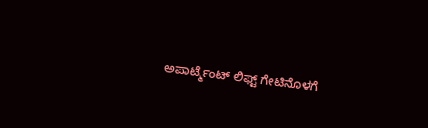ಅಪಾರ್ಟ್ಮೆಂಟ್ ಲಿಫ್ಟ್ ಗೇಟಿನೊಳಗೆ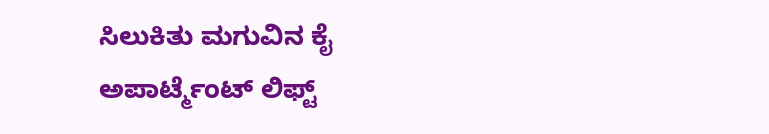ಸಿಲುಕಿತು ಮಗುವಿನ ಕೈ
ಅಪಾರ್ಟ್ಮೆಂಟ್ ಲಿಫ್ಟ್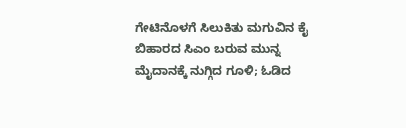ಗೇಟಿನೊಳಗೆ ಸಿಲುಕಿತು ಮಗುವಿನ ಕೈ
ಬಿಹಾರದ ಸಿಎಂ ಬರುವ ಮುನ್ನ ಮೈದಾನಕ್ಕೆ ನುಗ್ಗಿದ ಗೂಳಿ; ಓಡಿದ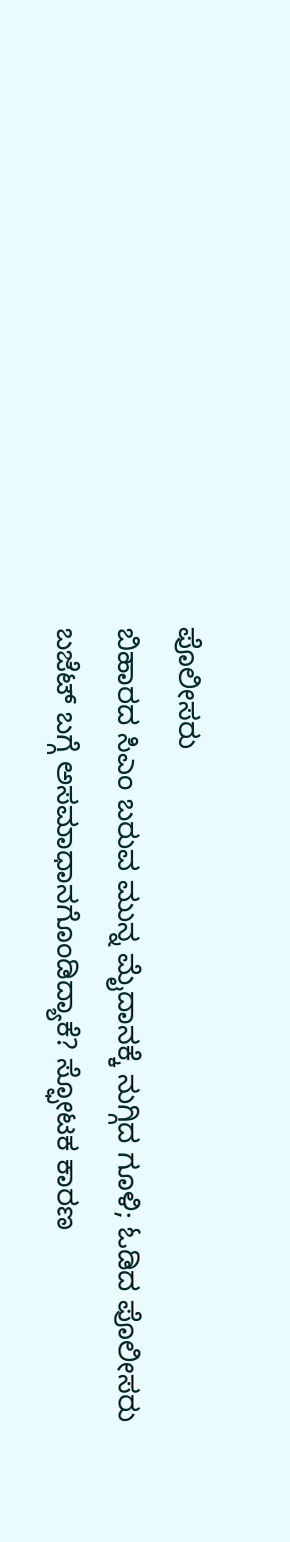ಪೊಲೀಸರು
ಬಿಹಾರದ ಸಿಎಂ ಬರುವ ಮುನ್ನ ಮೈದಾನಕ್ಕೆ ನುಗ್ಗಿದ ಗೂಳಿ; ಓಡಿದ ಪೊಲೀಸರು
ಬಜೆಟ್ ಬಗ್ಗೆ ಅಸಮಾಧಾನಗೊಂಡಿದ್ಯಾಕೆ? ಸ್ಫೋಟಕ ಕಾರಣ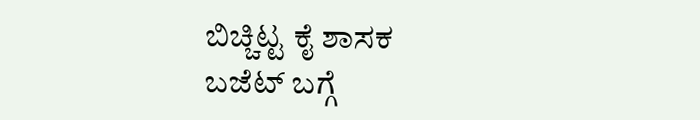ಬಿಚ್ಚಿಟ್ಟ ಕೈ ಶಾಸಕ
ಬಜೆಟ್ ಬಗ್ಗೆ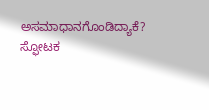ಅಸಮಾಧಾನಗೊಂಡಿದ್ಯಾಕೆ? ಸ್ಫೋಟಕ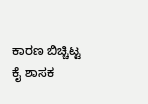ಕಾರಣ ಬಿಚ್ಚಿಟ್ಟ ಕೈ ಶಾಸಕ